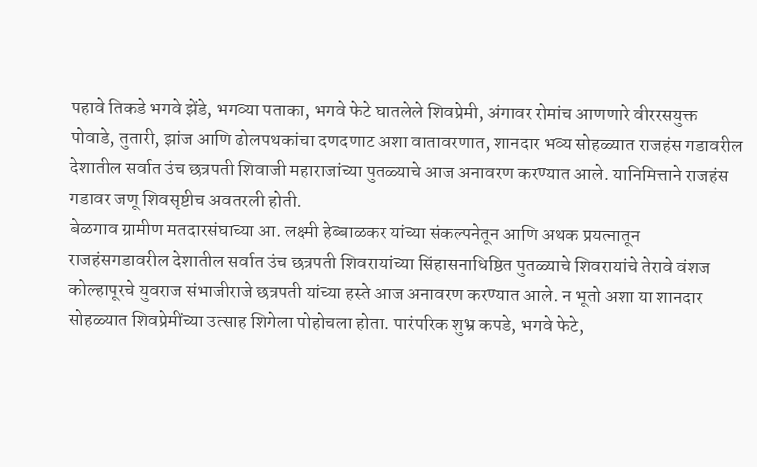पहावे तिकडे भगवे झेंडे, भगव्या पताका, भगवे फेटे घातलेले शिवप्रेमी, अंगावर रोमांच आणणारे वीररसयुक्त पोवाडे, तुतारी, झांज आणि ढोलपथकांचा दणदणाट अशा वातावरणात, शानदार भव्य सोहळ्यात राजहंस गडावरील देशातील सर्वात उंच छत्रपती शिवाजी महाराजांच्या पुतळ्याचे आज अनावरण करण्यात आले. यानिमित्ताने राजहंस गडावर जणू शिवसृष्टीच अवतरली होती.
बेळगाव ग्रामीण मतदारसंघाच्या आ. लक्ष्मी हेब्बाळकर यांच्या संकल्पनेतून आणि अथक प्रयत्नातून राजहंसगडावरील देशातील सर्वात उंच छत्रपती शिवरायांच्या सिंहासनाधिष्ठित पुतळ्याचे शिवरायांचे तेरावे वंशज कोल्हापूरचे युवराज संभाजीराजे छत्रपती यांच्या हस्ते आज अनावरण करण्यात आले. न भूतो अशा या शानदार सोहळ्यात शिवप्रेमींच्या उत्साह शिगेला पोहोचला होता. पारंपरिक शुभ्र कपडे, भगवे फेटे,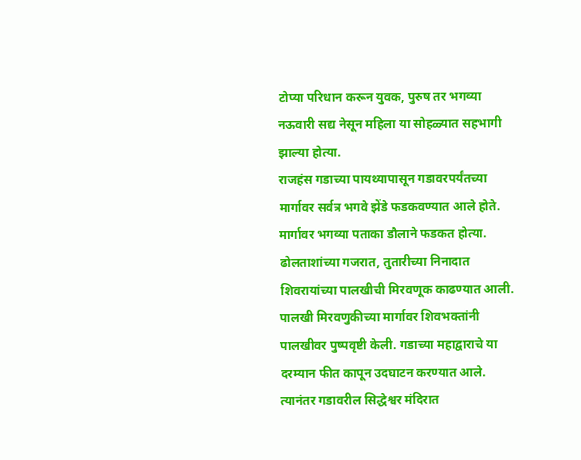टोप्या परिधान करून युवक, पुरुष तर भगव्या नऊवारी सद्य नेसून महिला या सोहळ्यात सहभागी झाल्या होत्या.
राजहंस गडाच्या पायथ्यापासून गडावरपर्यंतच्या मार्गावर सर्वत्र भगवे झेंडे फडकवण्यात आले होते. मार्गावर भगव्या पताका डौलाने फडकत होत्या. ढोलताशांच्या गजरात, तुतारीच्या निनादात शिवरायांच्या पालखीची मिरवणूक काढण्यात आली. पालखी मिरवणुकीच्या मार्गावर शिवभक्तांनी पालखीवर पुष्पवृष्टी केली. गडाच्या महाद्वाराचे या दरम्यान फीत कापून उदघाटन करण्यात आले. त्यानंतर गडावरील सिद्धेश्वर मंदिरात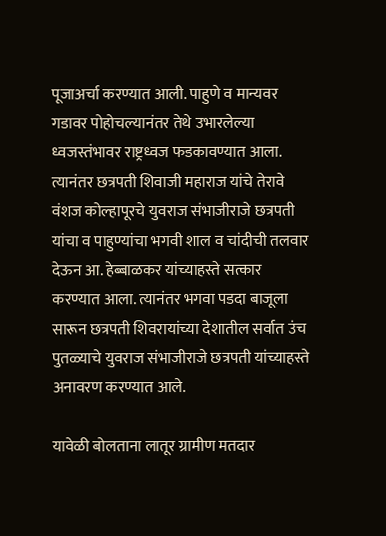पूजाअर्चा करण्यात आली. पाहुणे व मान्यवर गडावर पोहोचल्यानंतर तेथे उभारलेल्या ध्वजस्तंभावर राष्ट्रध्वज फडकावण्यात आला. त्यानंतर छत्रपती शिवाजी महाराज यांचे तेरावे वंशज कोल्हापूरचे युवराज संभाजीराजे छत्रपती यांचा व पाहुण्यांचा भगवी शाल व चांदीची तलवार देऊन आ. हेब्बाळकर यांच्याहस्ते सत्कार करण्यात आला. त्यानंतर भगवा पडदा बाजूला सारून छत्रपती शिवरायांच्या देशातील सर्वात उंच पुतळ्याचे युवराज संभाजीराजे छत्रपती यांच्याहस्ते अनावरण करण्यात आले.

यावेळी बोलताना लातूर ग्रामीण मतदार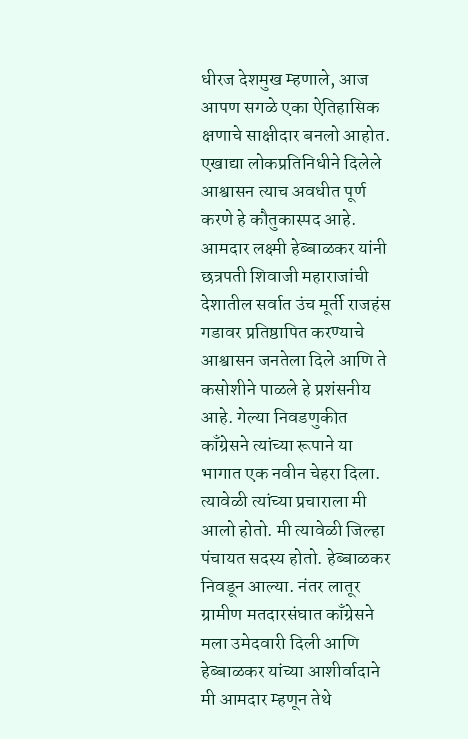धीरज देशमुख म्हणाले, आज आपण सगळे एका ऐतिहासिक क्षणाचे साक्षीदार बनलो आहोत. एखाद्या लोकप्रतिनिधीने दिलेले आश्वासन त्याच अवधीत पूर्ण करणे हे कौतुकास्पद आहे. आमदार लक्ष्मी हेब्बाळकर यांनी छत्रपती शिवाजी महाराजांची देशातील सर्वात उंच मूर्ती राजहंस गडावर प्रतिष्ठापित करण्याचे आश्वासन जनतेला दिले आणि ते कसोशीने पाळले हे प्रशंसनीय आहे. गेल्या निवडणुकीत काँग्रेसने त्यांच्या रूपाने या भागात एक नवीन चेहरा दिला. त्यावेळी त्यांच्या प्रचाराला मी आलो होतो. मी त्यावेळी जिल्हा पंचायत सदस्य होतो. हेब्बाळकर निवडून आल्या. नंतर लातूर ग्रामीण मतदारसंघात काँग्रेसने मला उमेदवारी दिली आणि हेब्बाळकर यांच्या आशीर्वादाने मी आमदार म्हणून तेथे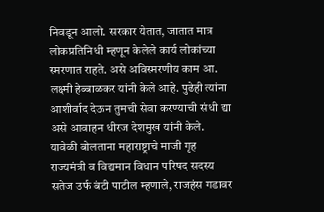निवडून आलो. सरकार येतात, जातात मात्र लोकप्रतिनिधी म्हणून केलेले कार्य लोकांच्या स्मरणात राहते. असे अविस्मरणीय काम आ. लक्ष्मी हेब्बाळकर यांनी केले आहे. पुढेही त्यांना आशीर्वाद देऊन तुमची सेवा करण्याची संधी द्या असे आवाहन धीरज देशमुख यांनी केले.
यावेळी बोलताना महाराष्ट्राचे माजी गृह राज्यमंत्री व विद्यमान विधान परिषद सदस्य सतेज उर्फ बंटी पाटील म्हणाले, राजहंस गडावर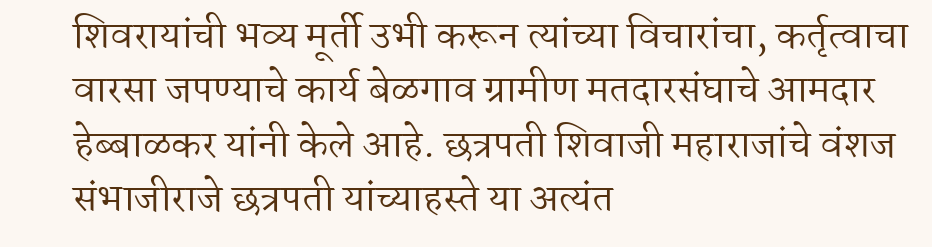शिवरायांची भव्य मूर्ती उभी करून त्यांच्या विचारांचा, कर्तृत्वाचा वारसा जपण्याचे कार्य बेळगाव ग्रामीण मतदारसंघाचे आमदार हेब्बाळकर यांनी केले आहे. छत्रपती शिवाजी महाराजांचे वंशज संभाजीराजे छत्रपती यांच्याहस्ते या अत्यंत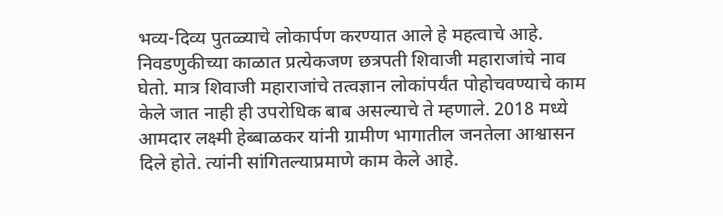भव्य-दिव्य पुतळ्याचे लोकार्पण करण्यात आले हे महत्वाचे आहे. निवडणुकीच्या काळात प्रत्येकजण छत्रपती शिवाजी महाराजांचे नाव घेतो. मात्र शिवाजी महाराजांचे तत्वज्ञान लोकांपर्यंत पोहोचवण्याचे काम केले जात नाही ही उपरोधिक बाब असल्याचे ते म्हणाले. 2018 मध्ये आमदार लक्ष्मी हेब्बाळकर यांनी ग्रामीण भागातील जनतेला आश्वासन दिले होते. त्यांनी सांगितल्याप्रमाणे काम केले आहे.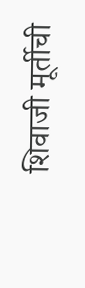शिवाजी मूर्तीची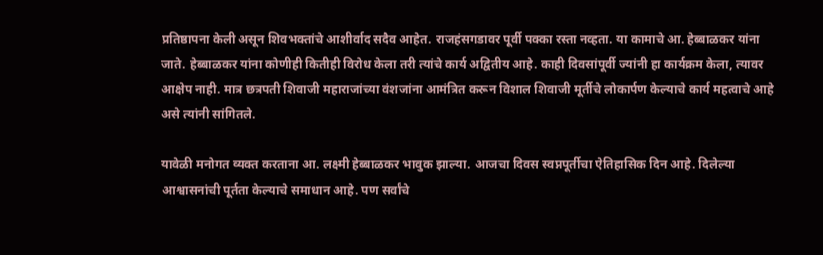प्रतिष्ठापना केली असून शिवभक्तांचे आशीर्वाद सदैव आहेत. राजहंसगडावर पूर्वी पक्का रस्ता नव्हता. या कामाचे आ. हेब्बाळकर यांना जाते. हेब्बाळकर यांना कोणीही कितीही विरोध केला तरी त्यांचे कार्य अद्वितीय आहे. काही दिवसांपूर्वी ज्यांनी हा कार्यक्रम केला, त्यावर आक्षेप नाही. मात्र छत्रपती शिवाजी महाराजांच्या वंशजांना आमंत्रित करून विशाल शिवाजी मूर्तीचे लोकार्पण केल्याचे कार्य महत्वाचे आहे असे त्यांनी सांगितले.

यावेळी मनोगत व्यक्त करताना आ. लक्ष्मी हेब्बाळकर भावुक झाल्या. आजचा दिवस स्वप्नपूर्तीचा ऐतिहासिक दिन आहे. दिलेल्या आश्वासनांची पूर्तता केल्याचे समाधान आहे. पण सर्वांचे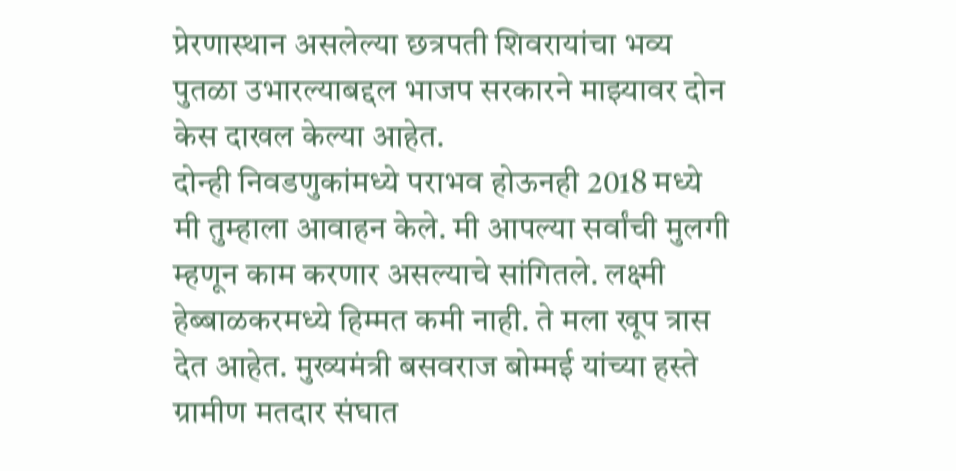प्रेरणास्थान असलेल्या छत्रपती शिवरायांचा भव्य पुतळा उभारल्याबद्दल भाजप सरकारने माझ्यावर दोन केस दाखल केल्या आहेत.
दोन्ही निवडणुकांमध्ये पराभव होऊनही 2018 मध्ये मी तुम्हाला आवाहन केले. मी आपल्या सर्वांची मुलगी म्हणून काम करणार असल्याचे सांगितले. लक्ष्मी हेब्बाळकरमध्ये हिम्मत कमी नाही. ते मला खूप त्रास देत आहेत. मुख्यमंत्री बसवराज बोम्मई यांच्या हस्ते ग्रामीण मतदार संघात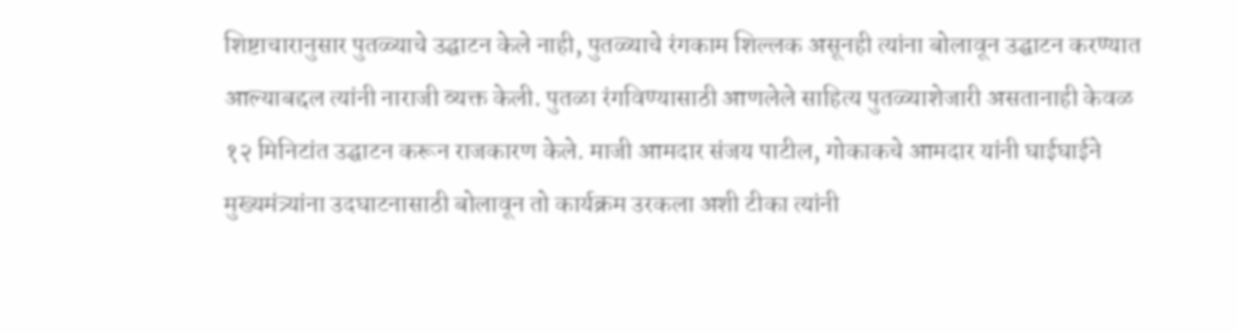शिष्टाचारानुसार पुतळ्याचे उद्घाटन केले नाही, पुतळ्याचे रंगकाम शिल्लक असूनही त्यांना बोलावून उद्घाटन करण्यात आल्याबद्दल त्यांनी नाराजी व्यक्त केली. पुतळा रंगविण्यासाठी आणलेले साहित्य पुतळ्याशेजारी असतानाही केवळ १२ मिनिटांत उद्घाटन करून राजकारण केले. माजी आमदार संजय पाटील, गोकाकचे आमदार यांनी घाईघाईने मुख्यमंत्र्यांना उदघाटनासाठी बोलावून तो कार्यक्रम उरकला अशी टीका त्यांनी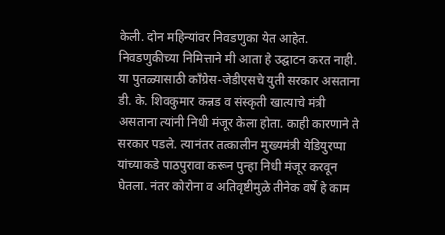केली. दोन महिन्यांवर निवडणुका येत आहेत. निवडणुकीच्या निमित्ताने मी आता हे उद्घाटन करत नाही. या पुतळ्यासाठी काँग्रेस-जेडीएसचे युती सरकार असताना डी. के. शिवकुमार कन्नड व संस्कृती खात्याचे मंत्री असताना त्यांनी निधी मंजूर केला होता. काही कारणाने ते सरकार पडले. त्यानंतर तत्कालीन मुख्यमंत्री येडियुरप्पा यांच्याकडे पाठपुरावा करून पुन्हा निधी मंजूर करवून घेतला. नंतर कोरोना व अतिवृष्टीमुळे तीनेक वर्षे हे काम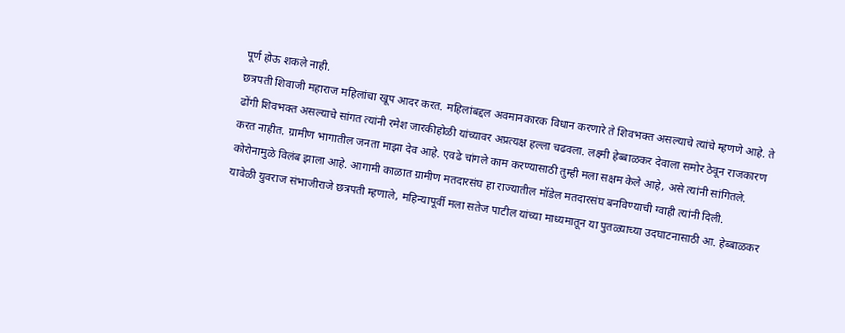पूर्ण होऊ शकले नाही.
छत्रपती शिवाजी महाराज महिलांचा खूप आदर करत. महिलांबद्दल अवमानकारक विधान करणारे ते शिवभक्त असल्याचे त्यांचे म्हणणे आहे. ते ढोंगी शिवभक्त असल्याचे सांगत त्यांनी रमेश जारकीहोळी यांच्यावर अप्रत्यक्ष हल्ला चढवला. लक्ष्मी हेब्बाळकर देवाला समोर ठेवून राजकारण करत नाहीत. ग्रामीण भागातील जनता माझा देव आहे. एवढे चांगले काम करण्यासाठी तुम्ही मला सक्षम केले आहे, असे त्यांनी सांगितले.
कोरोनामुळे विलंब झाला आहे. आगामी काळात ग्रामीण मतदारसंघ हा राज्यातील मॉडेल मतदारसंघ बनविण्याची ग्वाही त्यांनी दिली.
यावेळी युवराज संभाजीराजे छत्रपती म्हणाले, महिन्यापूर्वी मला सतेज पाटील यांच्या माध्यमातून या पुतळ्याच्या उदघाटनासाठी आ. हेब्बाळकर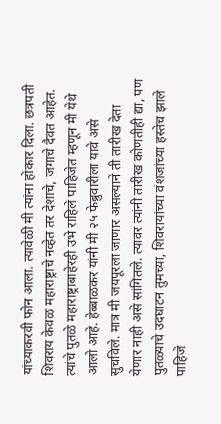यांच्याकरवी फोन आला. त्यावेळी मी त्यांना होकार दिला. छत्रपती शिवराय केवळ महाराष्ट्राचे नव्हेत तर देशाचे, जगाचे दैवत आहेत. त्यांचे पुतळे महाराष्ट्राबाहेरही उभे राहिले पाहिजेत म्हणून मी येथे आलो आहे. हेब्बाळकर यांनी मी २५ फेब्रुवारीला यावे असे सुचविले. मात्र मी जयपूरला जाणार असल्याने ती तारीख देता येणार नाही असे सांगितले. त्यावर त्यांनी तारीख कोणतीही द्या, पण पुतळ्याचे उदघाटन तुमच्या, शिवरायांच्या वंशजांच्या हस्तेच झाले पाहिजे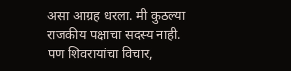असा आग्रह धरला. मी कुठल्या राजकीय पक्षाचा सदस्य नाही. पण शिवरायांचा विचार,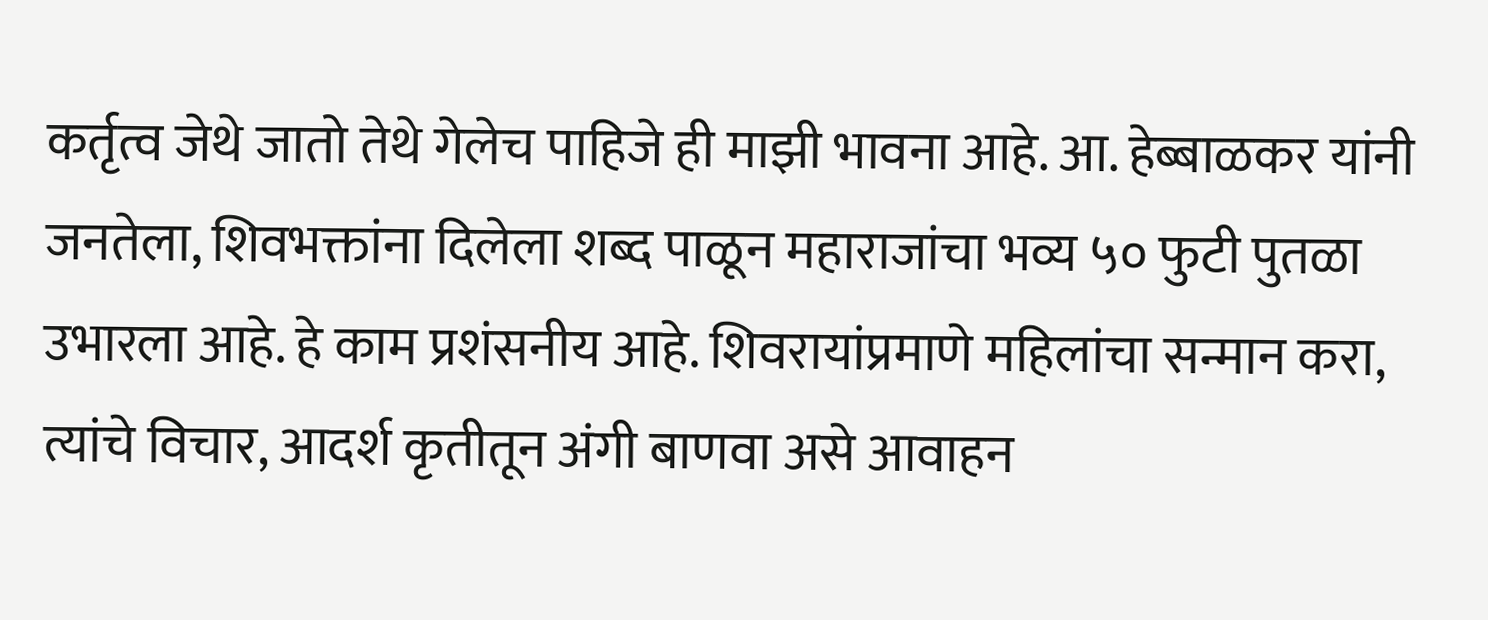कर्तृत्व जेथे जातो तेथे गेलेच पाहिजे ही माझी भावना आहे. आ. हेब्बाळकर यांनी जनतेला, शिवभक्तांना दिलेला शब्द पाळून महाराजांचा भव्य ५० फुटी पुतळा उभारला आहे. हे काम प्रशंसनीय आहे. शिवरायांप्रमाणे महिलांचा सन्मान करा, त्यांचे विचार, आदर्श कृतीतून अंगी बाणवा असे आवाहन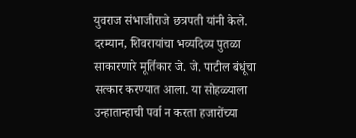युवराज संभाजीराजे छत्रपती यांनी केले.
दरम्यान, शिवरायांचा भव्यदिव्य पुतळा साकारणारे मूर्तिकार जे. जे. पाटील बंधूंचा सत्कार करण्यात आला. या सोहळ्याला उन्हातान्हाची पर्वा न करता हजारोंच्या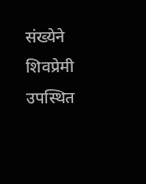संख्येने शिवप्रेमी उपस्थित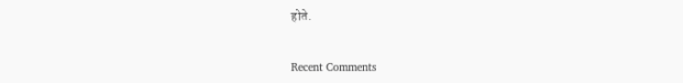होते.


Recent Comments